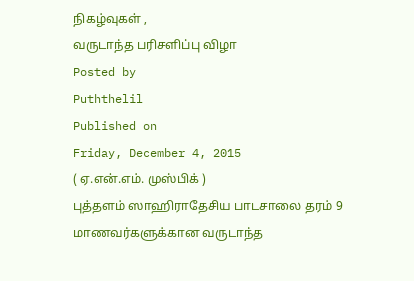நிகழ்வுகள் ,
வருடாந்த பரிசளிப்பு விழா
Posted by
Puththelil
Published on
Friday, December 4, 2015
( ஏ.என்.எம். முஸ்பிக் )
புத்தளம் ஸாஹிராதேசிய பாடசாலை தரம் 9 மாணவர்களுக்கான வருடாந்த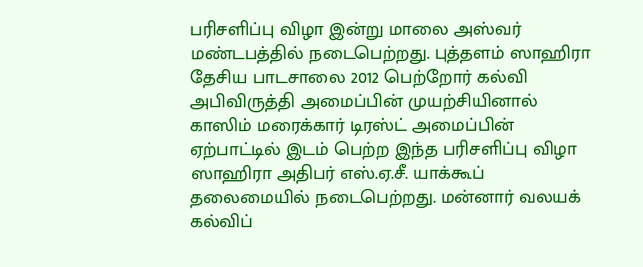பரிசளிப்பு விழா இன்று மாலை அஸ்வர் மண்டபத்தில் நடைபெற்றது. புத்தளம் ஸாஹிரா தேசிய பாடசாலை 2012 பெற்றோர் கல்வி அபிவிருத்தி அமைப்பின் முயற்சியினால் காஸிம் மரைக்கார் டிரஸ்ட் அமைப்பின் ஏற்பாட்டில் இடம் பெற்ற இந்த பரிசளிப்பு விழா ஸாஹிரா அதிபர் எஸ்.ஏ.சீ. யாக்கூப் தலைமையில் நடைபெற்றது. மன்னார் வலயக் கல்விப்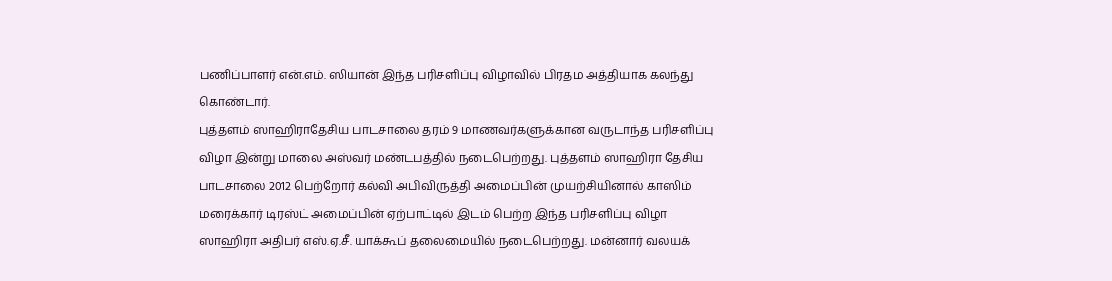பணிப்பாளர் என்.எம். ஸியான் இந்த பரிசளிப்பு விழாவில் பிரதம அத்தியாக கலந்து கொண்டார்.
புத்தளம் ஸாஹிராதேசிய பாடசாலை தரம் 9 மாணவர்களுக்கான வருடாந்த பரிசளிப்பு விழா இன்று மாலை அஸ்வர் மண்டபத்தில் நடைபெற்றது. புத்தளம் ஸாஹிரா தேசிய பாடசாலை 2012 பெற்றோர் கல்வி அபிவிருத்தி அமைப்பின் முயற்சியினால் காஸிம் மரைக்கார் டிரஸ்ட் அமைப்பின் ஏற்பாட்டில் இடம் பெற்ற இந்த பரிசளிப்பு விழா ஸாஹிரா அதிபர் எஸ்.ஏ.சீ. யாக்கூப் தலைமையில் நடைபெற்றது. மன்னார் வலயக்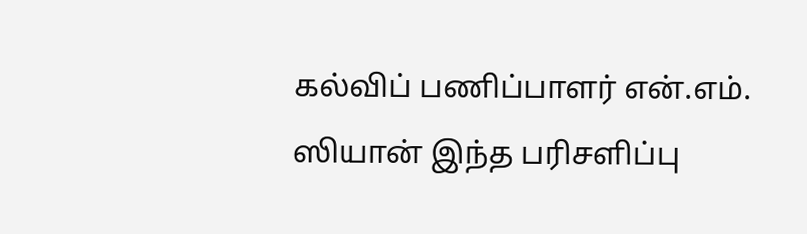கல்விப் பணிப்பாளர் என்.எம். ஸியான் இந்த பரிசளிப்பு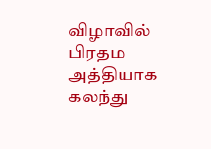விழாவில் பிரதம அத்தியாக கலந்து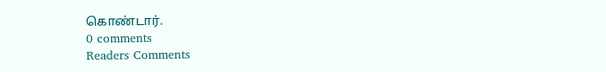கொண்டார்.
0 comments
Readers Comments